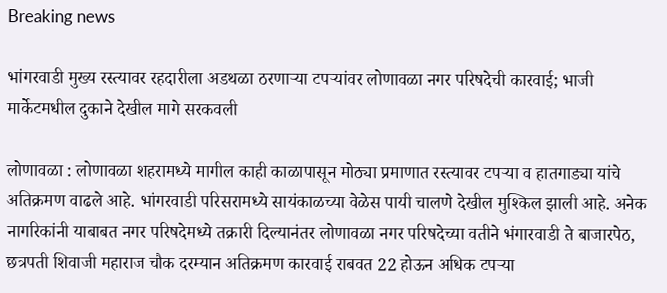Breaking news

भांगरवाडी मुख्य रस्त्यावर रहदारीला अडथळा ठरणाऱ्या टपऱ्यांवर लोणावळा नगर परिषदेची कारवाई; भाजी मार्केटमधील दुकाने देखील मागे सरकवली

लोणावळा : लोणावळा शहरामध्ये मागील काही काळापासून मोठ्या प्रमाणात रस्त्यावर टपऱ्या व हातगाड्या यांचे अतिक्रमण वाढले आहे. भांगरवाडी परिसरामध्ये सायंकाळच्या वेळेस पायी चालणे देखील मुश्किल झाली आहे. अनेक नागरिकांनी याबाबत नगर परिषदेमध्ये तक्रारी दिल्यानंतर लोणावळा नगर परिषदेच्या वतीने भंगारवाडी ते बाजारपेठ, छत्रपती शिवाजी महाराज चौक दरम्यान अतिक्रमण कारवाई राबवत 22 होऊन अधिक टपऱ्या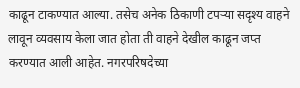काढून टाकण्यात आल्या. तसेच अनेक ठिकाणी टपऱ्या सदृश्य वाहने लावून व्यवसाय केला जात होता ती वाहने देखील काढून जप्त करण्यात आली आहेत. नगरपरिषदेच्या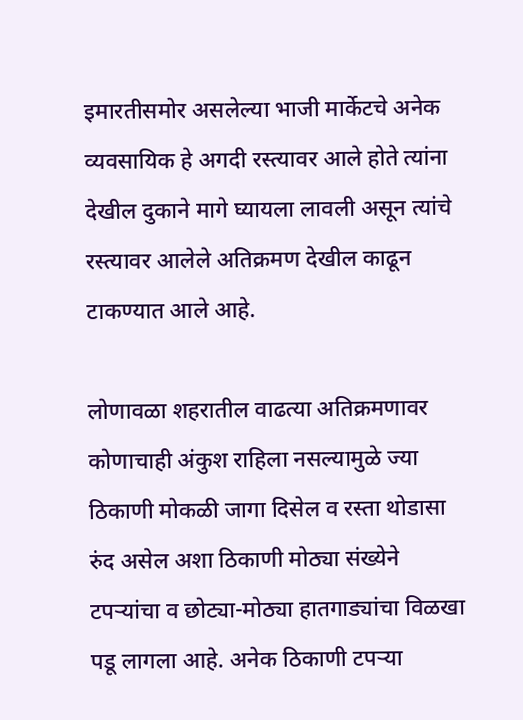इमारतीसमोर असलेल्या भाजी मार्केटचे अनेक व्यवसायिक हे अगदी रस्त्यावर आले होते त्यांना देखील दुकाने मागे घ्यायला लावली असून त्यांचे रस्त्यावर आलेले अतिक्रमण देखील काढून टाकण्यात आले आहे.

लोणावळा शहरातील वाढत्या अतिक्रमणावर कोणाचाही अंकुश राहिला नसल्यामुळे ज्या ठिकाणी मोकळी जागा दिसेल व रस्ता थोडासा रुंद असेल अशा ठिकाणी मोठ्या संख्येने टपऱ्यांचा व छोट्या-मोठ्या हातगाड्यांचा विळखा पडू लागला आहे. अनेक ठिकाणी टपऱ्या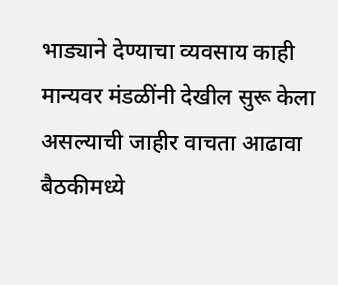भाड्याने देण्याचा व्यवसाय काही मान्यवर मंडळींनी देखील सुरू केला असल्याची जाहीर वाचता आढावा बैठकीमध्ये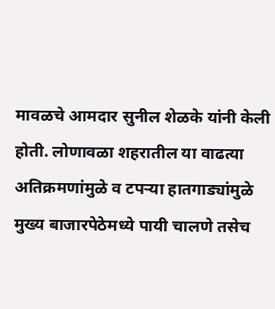मावळचे आमदार सुनील शेळके यांनी केली होती. लोणावळा शहरातील या वाढत्या अतिक्रमणांमुळे व टपऱ्या हातगाड्यांमुळे मुख्य बाजारपेठेमध्ये पायी चालणे तसेच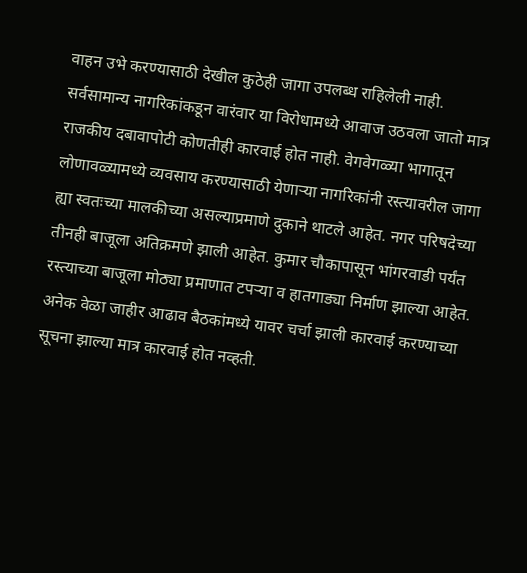वाहन उभे करण्यासाठी देखील कुठेही जागा उपलब्ध राहिलेली नाही. सर्वसामान्य नागरिकांकडून वारंवार या विरोधामध्ये आवाज उठवला जातो मात्र राजकीय दबावापोटी कोणतीही कारवाई होत नाही. वेगवेगळ्या भागातून लोणावळ्यामध्ये व्यवसाय करण्यासाठी येणाऱ्या नागरिकांनी रस्त्यावरील जागा ह्या स्वतःच्या मालकीच्या असल्याप्रमाणे दुकाने थाटले आहेत. नगर परिषदेच्या तीनही बाजूला अतिक्रमणे झाली आहेत. कुमार चौकापासून भांगरवाडी पर्यंत रस्त्याच्या बाजूला मोठ्या प्रमाणात टपऱ्या व हातगाड्या निर्माण झाल्या आहेत. अनेक वेळा जाहीर आढाव बैठकांमध्ये यावर चर्चा झाली कारवाई करण्याच्या सूचना झाल्या मात्र कारवाई होत नव्हती.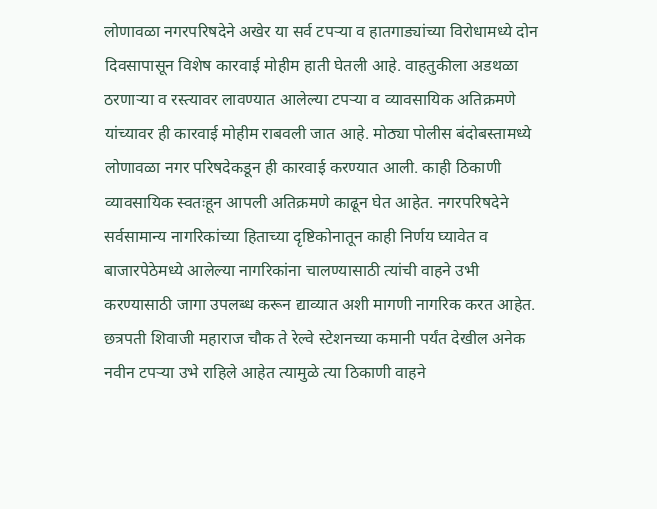लोणावळा नगरपरिषदेने अखेर या सर्व टपऱ्या व हातगाड्यांच्या विरोधामध्ये दोन दिवसापासून विशेष कारवाई मोहीम हाती घेतली आहे. वाहतुकीला अडथळा ठरणाऱ्या व रस्त्यावर लावण्यात आलेल्या टपऱ्या व व्यावसायिक अतिक्रमणे यांच्यावर ही कारवाई मोहीम राबवली जात आहे. मोठ्या पोलीस बंदोबस्तामध्ये लोणावळा नगर परिषदेकडून ही कारवाई करण्यात आली. काही ठिकाणी व्यावसायिक स्वतःहून आपली अतिक्रमणे काढून घेत आहेत. नगरपरिषदेने सर्वसामान्य नागरिकांच्या हिताच्या दृष्टिकोनातून काही निर्णय घ्यावेत व बाजारपेठेमध्ये आलेल्या नागरिकांना चालण्यासाठी त्यांची वाहने उभी करण्यासाठी जागा उपलब्ध करून द्याव्यात अशी मागणी नागरिक करत आहेत. छत्रपती शिवाजी महाराज चौक ते रेल्वे स्टेशनच्या कमानी पर्यंत देखील अनेक नवीन टपऱ्या उभे राहिले आहेत त्यामुळे त्या ठिकाणी वाहने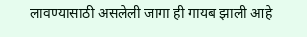लावण्यासाठी असलेली जागा ही गायब झाली आहे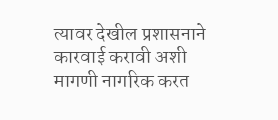त्यावर देखील प्रशासनाने कारवाई करावी अशी मागणी नागरिक करत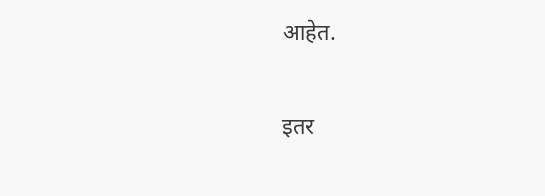आहेत.

इतर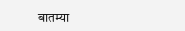बातम्या